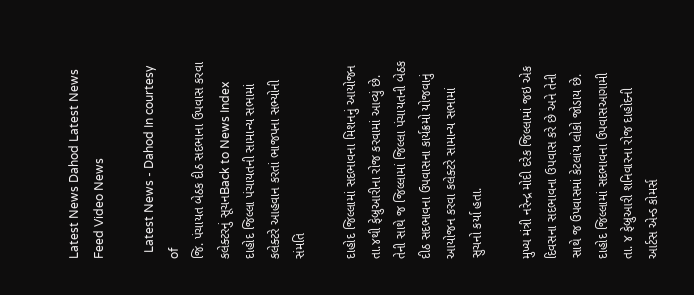Latest News Dahod Latest News Feed Video News

  Latest News - Dahod In courtesy of
જિ. પંચાયત બેઠક દીઠ સદભાના ઉપવાસ કરવા કલેક્ટરનું સૂચનBack to News Index
દાહોદ જિલ્લા પંચાયતની સામાન્ય સભામાં કલેક્ટરે આહવાન કરતાં ભાજપના સભ્યોની સંમતિ

દાહોદ જિલ્લામાં સદભાવના મિશનનું આયોજન તા.૪થી ફેબ્રુઆરીના રોજ કરવામાં આવ્યું છે. તેની સાથે જ જિલ્લામાં જિલ્લા પંચાયતની બેઠક દીઠ સદભાવના ઉપવાસના કાર્યક્રમો યોજવાનું આયોજન કરવા કલેક્ટરે સામાન્ય સભામાં સુચનો કર્યા હતા.

મુખ્ય મંત્રી નરેન્દ્ર મોદી દરેક જિલ્લામાં જઇ એક દિવસના સદભાવના ઉપવાસ કરે છે અને તેની સાથે જ ઉપવાસમાં કેટલાંય લોકો જોડાય છે. દાહોદ જિલ્લામાં સદભાવના ઉપવાસઆગામી તા. ૪ ફેબ્રુઆરી શનિવારના રોજ દાહોદની આર્ટસ એન્ડ કોમર્સ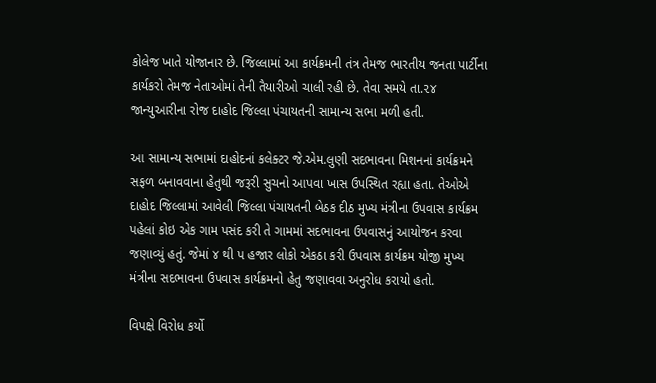કોલેજ ખાતે યોજાનાર છે. જિલ્લામાં આ કાર્યક્રમની તંત્ર તેમજ ભારતીય જનતા પાર્ટીના કાર્યકરો તેમજ નેતાઓમાં તેની તૈયારીઓ ચાલી રહી છે. તેવા સમયે તા.૨૪ જાન્યુઆરીના રોજ દાહોદ જિલ્લા પંચાયતની સામાન્ય સભા મળી હતી.

આ સામાન્ય સભામાં દાહોદનાં કલેક્ટર જે.એમ.લુણી સદભાવના મિશનનાં કાર્યક્રમને સફળ બનાવવાના હેતુથી જરૂરી સુચનો આપવા ખાસ ઉપસ્થિત રહ્યા હતા. તેઓએ દાહોદ જિલ્લામાં આવેલી જિલ્લા પંચાયતની બેઠક દીઠ મુખ્ય મંત્રીના ઉપવાસ કાર્યક્રમ પહેલાં કોઇ એક ગામ પસંદ કરી તે ગામમાં સદભાવના ઉપવાસનું આયોજન કરવા જણાવ્યું હતું. જેમાં ૪ થી પ હજાર લોકો એકઠા કરી ઉપવાસ કાર્યક્રમ યોજી મુખ્ય મંત્રીના સદભાવના ઉપવાસ કાર્યક્રમનો હેતુ જણાવવા અનુરોધ કરાયો હતો.

વિપક્ષે વિરોધ કર્યો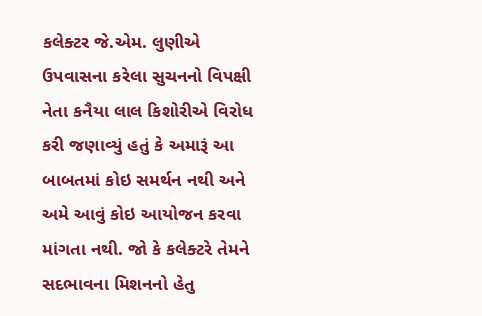કલેક્ટર જે.એમ. લુણીએ ઉપવાસના કરેલા સુચનનો વિપક્ષી નેતા કનૈયા લાલ કિશોરીએ વિરોધ કરી જણાવ્યું હતું કે અમારૂં આ બાબતમાં કોઇ સમર્થન નથી અને અમે આવું કોઇ આયોજન કરવા માંગતા નથી. જો કે કલેક્ટરે તેમને સદભાવના મિશનનો હેતુ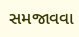સમજાવવા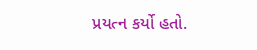પ્રયત્ન કર્યો હતો.